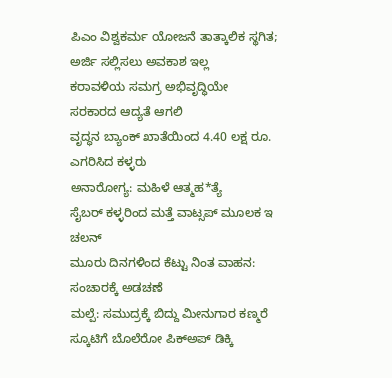ಪಿಎಂ ವಿಶ್ವಕರ್ಮ ಯೋಜನೆ ತಾತ್ಕಾಲಿಕ ಸ್ಥಗಿತ; ಅರ್ಜಿ ಸಲ್ಲಿಸಲು ಅವಕಾಶ ಇಲ್ಲ
ಕರಾವಳಿಯ ಸಮಗ್ರ ಅಭಿವೃದ್ಧಿಯೇ ಸರಕಾರದ ಆದ್ಯತೆ ಆಗಲಿ
ವೃದ್ಧನ ಬ್ಯಾಂಕ್ ಖಾತೆಯಿಂದ 4.40 ಲಕ್ಷ ರೂ. ಎಗರಿಸಿದ ಕಳ್ಳರು
ಅನಾರೋಗ್ಯ: ಮಹಿಳೆ ಆತ್ಮಹ*ತ್ಯೆ
ಸೈಬರ್ ಕಳ್ಳರಿಂದ ಮತ್ತೆ ವಾಟ್ಸಪ್ ಮೂಲಕ ಇ ಚಲನ್
ಮೂರು ದಿನಗಳಿಂದ ಕೆಟ್ಟು ನಿಂತ ವಾಹನ: ಸಂಚಾರಕ್ಕೆ ಅಡಚಣೆ
ಮಲ್ಪೆ: ಸಮುದ್ರಕ್ಕೆ ಬಿದ್ದು ಮೀನುಗಾರ ಕಣ್ಮರೆ
ಸ್ಕೂಟಿಗೆ ಬೊಲೆರೋ ಪಿಕ್ಅಪ್ ಡಿಕ್ಕಿ